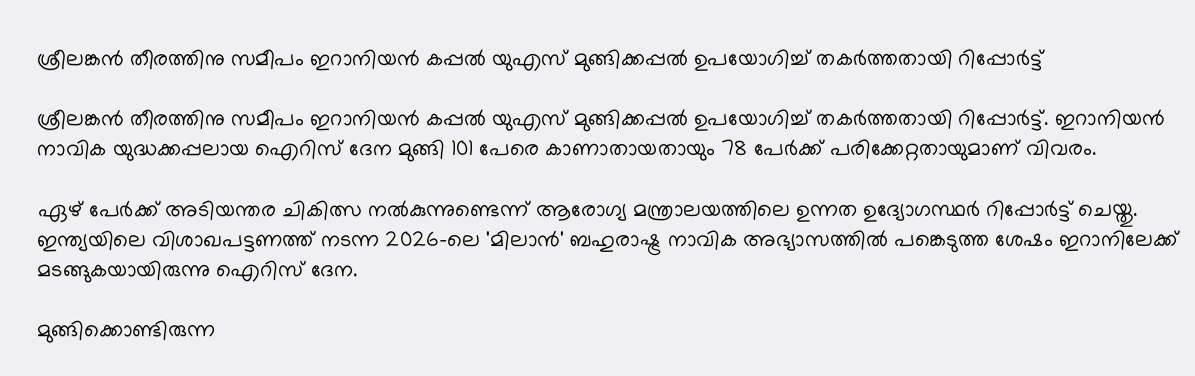ശ്രീലങ്കന്‍ തീരത്തിനു സമീപം ഇറാനിയന്‍ കപ്പല്‍ യുഎസ് മുങ്ങിക്കപ്പല്‍ ഉപയോഗിച്ച് തകര്‍ത്തതായി റിപ്പോര്‍ട്ട്

ശ്രീലങ്കന്‍ തീരത്തിനു സമീപം ഇറാനിയന്‍ കപ്പല്‍ യുഎസ് മുങ്ങിക്കപ്പല്‍ ഉപയോഗിച്ച് തകര്‍ത്തതായി റിപ്പോര്‍ട്ട്. ഇറാനിയന്‍ നാവിക യുദ്ധക്കപ്പലായ ഐറിസ് ദേന മുങ്ങി 101 പേരെ കാണാതായതായും 78 പേര്‍ക്ക് പരിക്കേറ്റതായുമാണ് വിവരം.

ഏഴ് പേര്‍ക്ക് അടിയന്തര ചികിത്സ നല്‍കുന്നുണ്ടെന്ന് ആരോഗ്യ മന്ത്രാലയത്തിലെ ഉന്നത ഉദ്യോഗസ്ഥര്‍ റിപ്പോര്‍ട്ട് ചെയ്തു. ഇന്ത്യയിലെ വിശാഖപട്ടണത്ത് നടന്ന 2026-ലെ 'മിലാന്‍' ബഹുരാഷ്ട്ര നാവിക അഭ്യാസത്തില്‍ പങ്കെടുത്ത ശേഷം ഇറാനിലേക്ക് മടങ്ങുകയായിരുന്നു ഐറിസ് ദേന.

മുങ്ങിക്കൊണ്ടിരുന്ന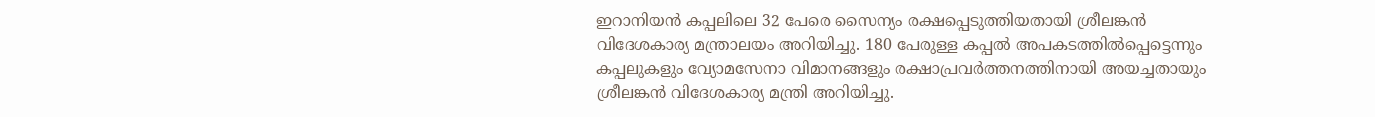ഇറാനിയന്‍ കപ്പലിലെ 32 പേരെ സൈന്യം രക്ഷപ്പെടുത്തിയതായി ശ്രീലങ്കന്‍ വിദേശകാര്യ മന്ത്രാലയം അറിയിച്ചു. 180 പേരുള്ള കപ്പല്‍ അപകടത്തില്‍പ്പെട്ടെന്നും കപ്പലുകളും വ്യോമസേനാ വിമാനങ്ങളും രക്ഷാപ്രവര്‍ത്തനത്തിനായി അയച്ചതായും ശ്രീലങ്കന്‍ വിദേശകാര്യ മന്ത്രി അറിയിച്ചു.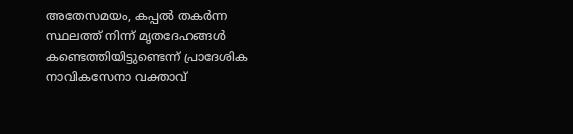അതേസമയം, കപ്പല്‍ തകര്‍ന്ന സ്ഥലത്ത് നിന്ന് മൃതദേഹങ്ങള്‍ കണ്ടെത്തിയിട്ടുണ്ടെന്ന് പ്രാദേശിക നാവികസേനാ വക്താവ്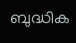ബുദ്ധിക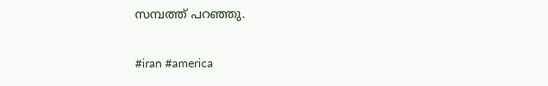സമ്പത്ത് പറഞ്ഞു.

#iran #america